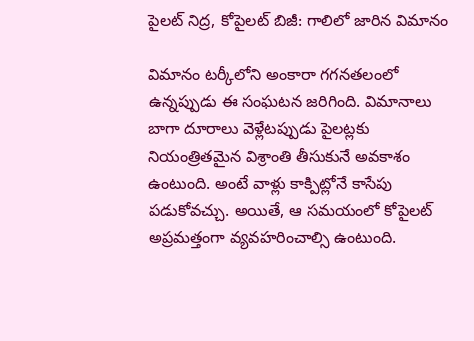పైలట్ నిద్ర, కోపైలట్ బిజీ: గాలిలో జారిన విమానం

విమానం టర్కీలోని అంకారా గగనతలంలో ఉన్నప్పుడు ఈ సంఘటన జరిగింది. విమానాలు బాగా దూరాలు వెళ్లేటప్పుడు పైలట్లకు నియంత్రితమైన విశ్రాంతి తీసుకునే అవకాశం ఉంటుంది. అంటే వాళ్లు కాక్పిట్లోనే కాసేపు పడుకోవచ్చు. అయితే, ఆ సమయంలో కోపైలట్ అప్రమత్తంగా వ్యవహరించాల్సి ఉంటుంది.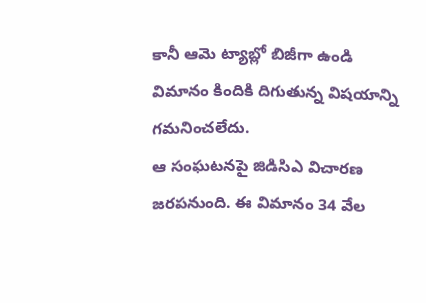కానీ ఆమె ట్యాబ్లో బిజీగా ఉండి విమానం కిందికి దిగుతున్న విషయాన్ని గమనించలేదు.
ఆ సంఘటనపై జిడిసిఎ విచారణ జరపనుంది. ఈ విమానం 34 వేల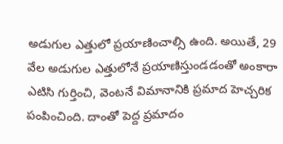అడుగుల ఎత్తులో ప్రయాణించాల్సి ఉంది. అయితే, 29 వేల అడుగుల ఎత్తులోనే ప్రయాణిస్తుండడంతో అంకారా ఎటిసి గుర్తించి, వెంటనే విమానానికి ప్రమాద హెచ్చరిక పంపించింది. దాంతో పెద్ద ప్రమాదం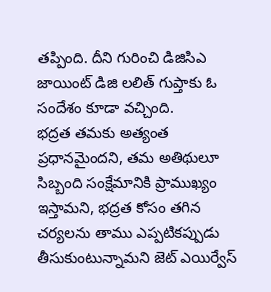తప్పింది. దీని గురించి డిజిసిఎ జాయింట్ డిజి లలిత్ గుప్తాకు ఓ సందేశం కూడా వచ్చింది.
భద్రత తమకు అత్యంత ప్రధానమైందని, తమ అతిథులూ సిబ్బంది సంక్షేమానికి ప్రాముఖ్యం ఇస్తామని, భద్రత కోసం తగిన చర్యలను తాము ఎప్పటికప్పుడు తీసుకుంటున్నామని జెట్ ఎయిర్వేస్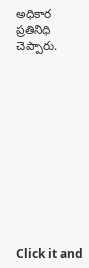అధికార ప్రతినిధి చెప్పారు.












Click it and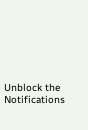Unblock the Notifications